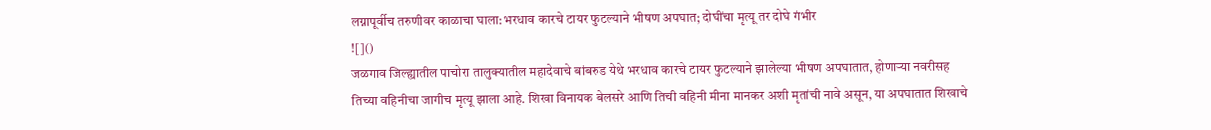लग्नापूर्वीच तरुणीवर काळाचा घाला:भरधाव कारचे टायर फुटल्याने भीषण अपघात; दोघींचा मृत्यू तर दोघे गंभीर
![]()
जळगाव जिल्ह्यातील पाचोरा तालुक्यातील महादेवाचे बांबरुड येथे भरधाव कारचे टायर फुटल्याने झालेल्या भीषण अपघातात, होणाऱ्या नवरीसह तिच्या वहिनीचा जागीच मृत्यू झाला आहे. शिखा विनायक बेलसरे आणि तिची वहिनी मीना मानकर अशी मृतांची नावे असून, या अपघातात शिखाचे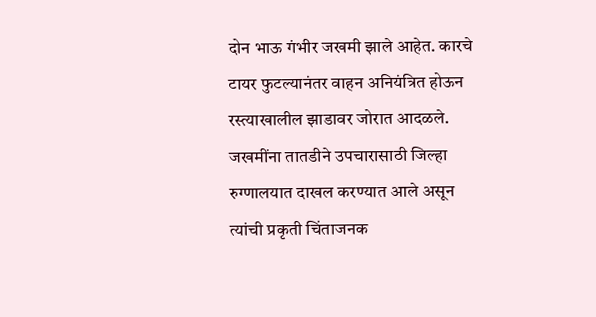दोन भाऊ गंभीर जखमी झाले आहेत. कारचे टायर फुटल्यानंतर वाहन अनियंत्रित होऊन रस्त्याखालील झाडावर जोरात आदळले. जखमींना तातडीने उपचारासाठी जिल्हा रुग्णालयात दाखल करण्यात आले असून त्यांची प्रकृती चिंताजनक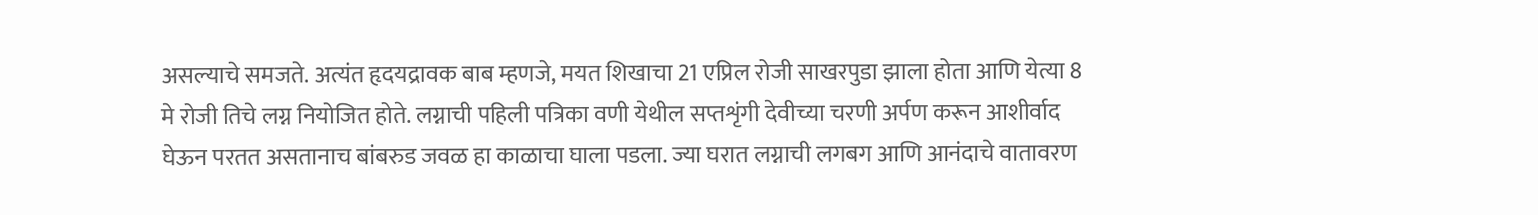असल्याचे समजते. अत्यंत हृदयद्रावक बाब म्हणजे, मयत शिखाचा 21 एप्रिल रोजी साखरपुडा झाला होता आणि येत्या 8 मे रोजी तिचे लग्न नियोजित होते. लग्नाची पहिली पत्रिका वणी येथील सप्तशृंगी देवीच्या चरणी अर्पण करून आशीर्वाद घेऊन परतत असतानाच बांबरुड जवळ हा काळाचा घाला पडला. ज्या घरात लग्नाची लगबग आणि आनंदाचे वातावरण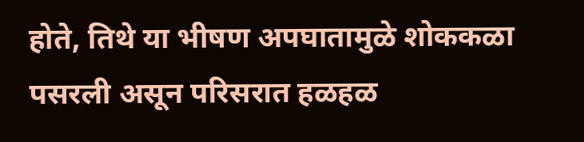होते, तिथे या भीषण अपघातामुळे शोककळा पसरली असून परिसरात हळहळ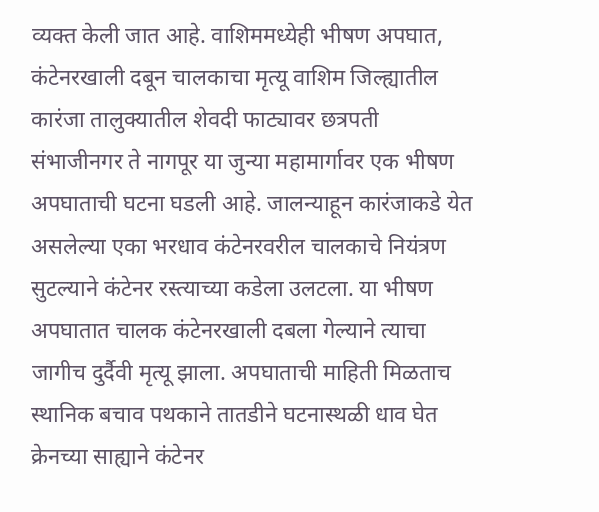व्यक्त केली जात आहे. वाशिममध्येही भीषण अपघात, कंटेनरखाली दबून चालकाचा मृत्यू वाशिम जिल्ह्यातील कारंजा तालुक्यातील शेवदी फाट्यावर छत्रपती संभाजीनगर ते नागपूर या जुन्या महामार्गावर एक भीषण अपघाताची घटना घडली आहे. जालन्याहून कारंजाकडे येत असलेल्या एका भरधाव कंटेनरवरील चालकाचे नियंत्रण सुटल्याने कंटेनर रस्त्याच्या कडेला उलटला. या भीषण अपघातात चालक कंटेनरखाली दबला गेल्याने त्याचा जागीच दुर्दैवी मृत्यू झाला. अपघाताची माहिती मिळताच स्थानिक बचाव पथकाने तातडीने घटनास्थळी धाव घेत क्रेनच्या साह्याने कंटेनर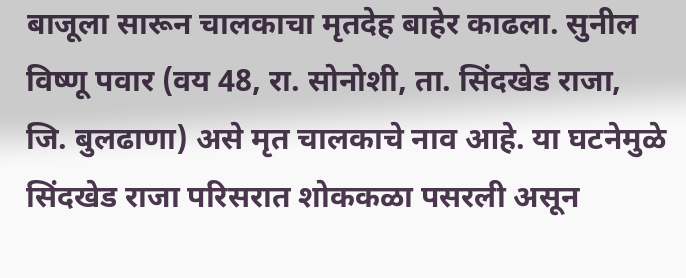बाजूला सारून चालकाचा मृतदेह बाहेर काढला. सुनील विष्णू पवार (वय 48, रा. सोनोशी, ता. सिंदखेड राजा, जि. बुलढाणा) असे मृत चालकाचे नाव आहे. या घटनेमुळे सिंदखेड राजा परिसरात शोककळा पसरली असून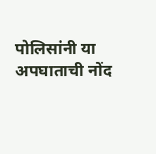पोलिसांनी या अपघाताची नोंद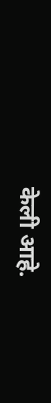केली आहे.